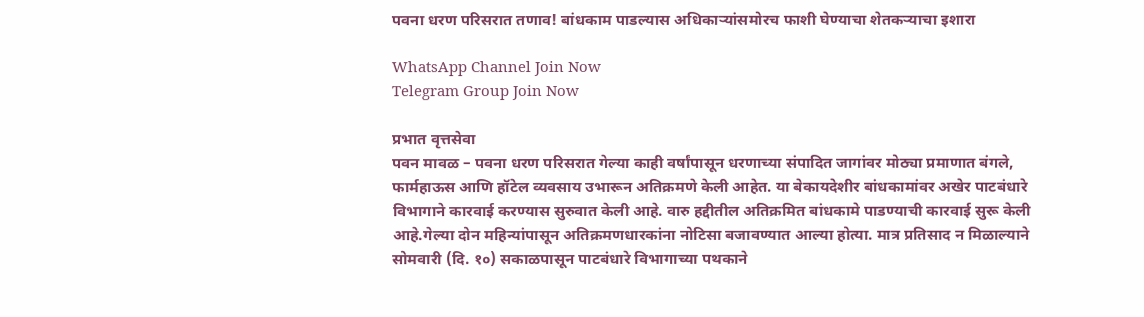पवना धरण परिसरात तणाव! बांधकाम पाडल्यास अधिकाऱ्यांसमोरच फाशी घेण्याचा शेतकऱ्याचा इशारा

WhatsApp Channel Join Now
Telegram Group Join Now

प्रभात वृत्तसेवा
पवन मावळ – पवना धरण परिसरात गेल्या काही वर्षांपासून धरणाच्या संपादित जागांवर मोठ्या प्रमाणात बंगले, फार्महाऊस आणि हॉटेल व्यवसाय उभारून अतिक्रमणे केली आहेत. या बेकायदेशीर बांधकामांवर अखेर पाटबंधारे विभागाने कारवाई करण्यास सुरुवात केली आहे. वारु हद्दीतील अतिक्रमित बांधकामे पाडण्याची कारवाई सुरू केली आहे.गेल्या दोन महिन्यांपासून अतिक्रमणधारकांना नोटिसा बजावण्यात आल्या होत्या. मात्र प्रतिसाद न मिळाल्याने सोमवारी (दि. १०) सकाळपासून पाटबंधारे विभागाच्या पथकाने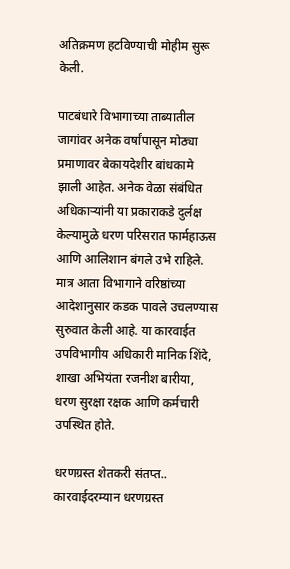अतिक्रमण हटविण्याची मोहीम सुरू केली.

पाटबंधारे विभागाच्या ताब्यातील जागांवर अनेक वर्षांपासून मोठ्या प्रमाणावर बेकायदेशीर बांधकामे झाली आहेत. अनेक वेळा संबंधित अधिकाऱ्यांनी या प्रकाराकडे दुर्लक्ष केल्यामुळे धरण परिसरात फार्महाऊस आणि आलिशान बंगले उभे राहिले. मात्र आता विभागाने वरिष्ठांच्या आदेशानुसार कडक पावले उचलण्यास सुरुवात केली आहे. या कारवाईत उपविभागीय अधिकारी मानिक शिंदे, शाखा अभियंता रजनीश बारीया, धरण सुरक्षा रक्षक आणि कर्मचारी उपस्थित होते.

धरणग्रस्त शेतकरी संतप्त..
कारवाईदरम्यान धरणग्रस्त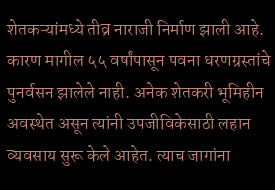शेतकऱ्यांमध्ये तीव्र नाराजी निर्माण झाली आहे. कारण मागील ५५ वर्षांपासून पवना धरणग्रस्तांचे पुनर्वसन झालेले नाही. अनेक शेतकरी भूमिहीन अवस्थेत असून त्यांनी उपजीविकेसाठी लहान व्यवसाय सुरू केले आहेत. त्याच जागांना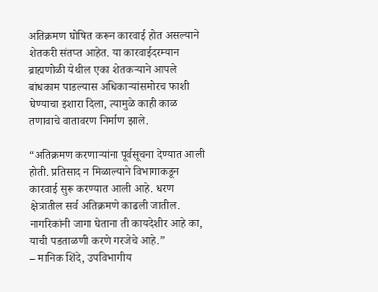अतिक्रमण घोषित करून कारवाई होत असल्याने शेतकरी संतप्त आहेत. या कारवाईदरम्यान ब्राह्मणोळी येथील एका शेतकऱ्याने आपले बांधकाम पाडल्यास अधिकाऱ्यांसमोरच फाशी घेण्याचा इशारा दिला, त्यामुळे काही काळ तणावाचे वातावरण निर्माण झाले.

“अतिक्रमण करणाऱ्यांना पूर्वसूचना देण्यात आली होती. प्रतिसाद न मिळाल्याने विभागाकडून कारवाई सुरू करण्यात आली आहे. धरण क्षेत्रातील सर्व अतिक्रमणे काढली जातील. नागरिकांनी जागा घेताना ती कायदेशीर आहे का, याची पडताळणी करणे गरजेचे आहे.”
– मानिक शिंदे, उपविभागीय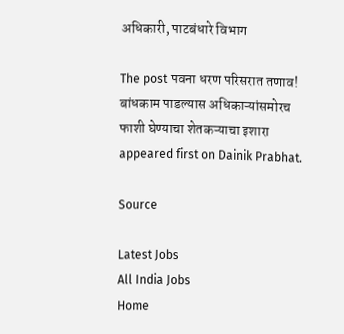अधिकारी, पाटबंधारे विभाग

The post पवना धरण परिसरात तणाव! बांधकाम पाडल्यास अधिकाऱ्यांसमोरच फाशी घेण्याचा शेतकऱ्याचा इशारा appeared first on Dainik Prabhat.

Source

Latest Jobs
All India Jobs
Home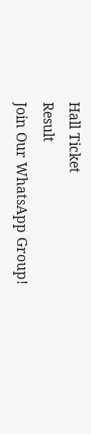Hall Ticket
Result
Join Our WhatsApp Group!